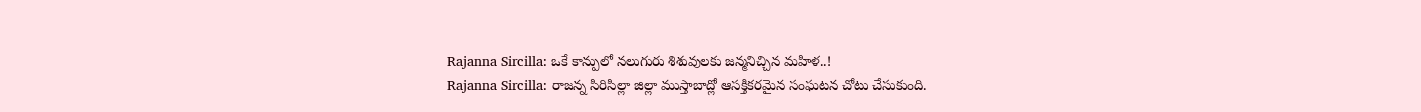Rajanna Sircilla: ఒకే కాన్పులో నలుగురు శిశువులకు జన్మనిచ్చిన మహిళ..!
Rajanna Sircilla: రాజన్న సిరిసిల్లా జిల్లా ముస్తాబాద్లో ఆసక్తికరమైన సంఘటన చోటు చేసుకుంది.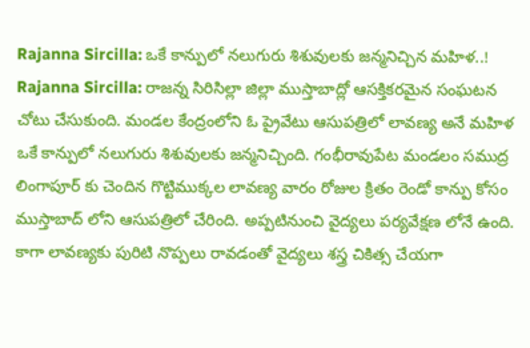Rajanna Sircilla: ఒకే కాన్పులో నలుగురు శిశువులకు జన్మనిచ్చిన మహిళ..!
Rajanna Sircilla: రాజన్న సిరిసిల్లా జిల్లా ముస్తాబాద్లో ఆసక్తికరమైన సంఘటన చోటు చేసుకుంది. మండల కేంద్రంలోని ఓ ప్రైవేటు ఆసుపత్రిలో లావణ్య అనే మహిళ ఒకే కాన్పులో నలుగురు శిశువులకు జన్మనిచ్చింది. గంభీరావుపేట మండలం సముద్ర లింగాపూర్ కు చెందిన గొట్టిముక్కల లావణ్య వారం రోజుల క్రితం రెండో కాన్పు కోసం ముస్తాబాద్ లోని ఆసుపత్రిలో చేరింది. అప్పటినుంచి వైద్యలు పర్యవేక్షణ లోనే ఉంది. కాగా లావణ్యకు పురిటి నొప్పలు రావడంతో వైద్యలు శస్త్ర చికిత్స చేయగా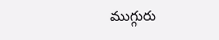ముగ్గురు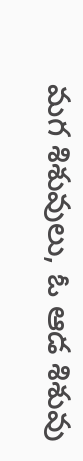మగ శిశువులు, ఓ ఆడ శిశువు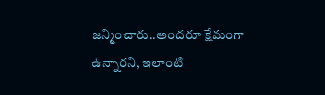జన్మించారు..అందరూ క్షేమంగా ఉన్నారని, ఇలాంటి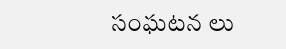సంఘటన లు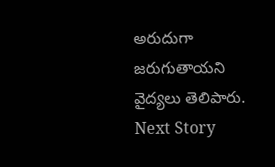అరుదుగా జరుగుతాయని వైద్యలు తెలిపారు.
Next Story